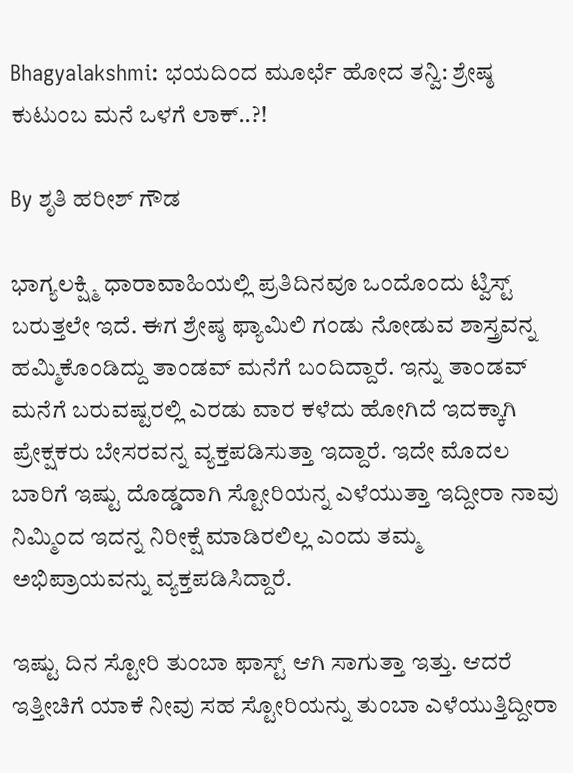Bhagyalakshmi: ಭಯದಿಂದ ಮೂರ್ಛೆ ಹೋದ ತನ್ವಿ: ಶ್ರೇಷ್ಠ ಕುಟುಂಬ ಮನೆ ಒಳಗೆ ಲಾಕ್..?!

By ಶೃತಿ ಹರೀಶ್ ಗೌಡ

ಭಾಗ್ಯಲಕ್ಷ್ಮಿ ಧಾರಾವಾಹಿಯಲ್ಲಿ ಪ್ರತಿದಿನವೂ ಒಂದೊಂದು ಟ್ವಿಸ್ಟ್ ಬರುತ್ತಲೇ ಇದೆ. ಈಗ ಶ್ರೇಷ್ಠ ಫ್ಯಾಮಿಲಿ ಗಂಡು ನೋಡುವ ಶಾಸ್ತ್ರವನ್ನ ಹಮ್ಮಿಕೊಂಡಿದ್ದು ತಾಂಡವ್ ಮನೆಗೆ ಬಂದಿದ್ದಾರೆ. ಇನ್ನು ತಾಂಡವ್ ಮನೆಗೆ ಬರುವಷ್ಟರಲ್ಲಿ ಎರಡು ವಾರ ಕಳೆದು ಹೋಗಿದೆ ಇದಕ್ಕಾಗಿ ಪ್ರೇಕ್ಷಕರು ಬೇಸರವನ್ನ ವ್ಯಕ್ತಪಡಿಸುತ್ತಾ ಇದ್ದಾರೆ. ಇದೇ ಮೊದಲ ಬಾರಿಗೆ ಇಷ್ಟು ದೊಡ್ಡದಾಗಿ ಸ್ಟೋರಿಯನ್ನ ಎಳೆಯುತ್ತಾ ಇದ್ದೀರಾ ನಾವು ನಿಮ್ಮಿಂದ ಇದನ್ನ ನಿರೀಕ್ಷೆ ಮಾಡಿರಲಿಲ್ಲ ಎಂದು ತಮ್ಮ ಅಭಿಪ್ರಾಯವನ್ನು ವ್ಯಕ್ತಪಡಿಸಿದ್ದಾರೆ.

ಇಷ್ಟು ದಿ‌ನ ಸ್ಟೋರಿ ತುಂಬಾ ಫಾಸ್ಟ್ ಆಗಿ ಸಾಗುತ್ತಾ ಇತ್ತು. ಆದರೆ ಇತ್ತೀಚಿಗೆ ಯಾಕೆ ನೀವು ಸಹ ಸ್ಟೋರಿಯನ್ನು ತುಂಬಾ ಎಳೆಯುತ್ತಿದ್ದೀರಾ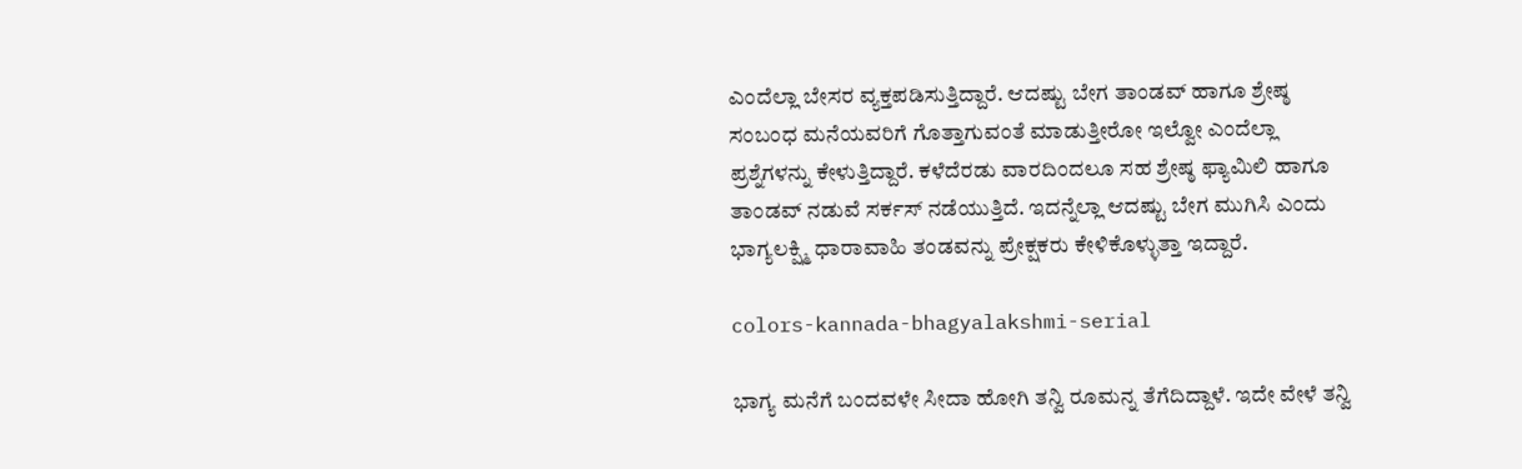ಎಂದೆಲ್ಲಾ ಬೇಸರ ವ್ಯಕ್ತಪಡಿಸುತ್ತಿದ್ದಾರೆ. ಆದಷ್ಟು ಬೇಗ ತಾಂಡವ್ ಹಾಗೂ ಶ್ರೇಷ್ಠ ಸಂಬಂಧ ಮನೆಯವರಿಗೆ ಗೊತ್ತಾಗುವಂತೆ ಮಾಡುತ್ತೀರೋ ಇಲ್ವೋ ಎಂದೆಲ್ಲಾ ಪ್ರಶ್ನೆಗಳನ್ನು ಕೇಳುತ್ತಿದ್ದಾರೆ. ಕಳೆದೆರಡು ವಾರದಿಂದಲೂ ಸಹ ಶ್ರೇಷ್ಠ ಫ್ಯಾಮಿಲಿ ಹಾಗೂ ತಾಂಡವ್ ನಡುವೆ ಸರ್ಕಸ್ ನಡೆಯುತ್ತಿದೆ. ಇದನ್ನೆಲ್ಲಾ ಆದಷ್ಟು ಬೇಗ ಮುಗಿಸಿ ಎಂದು ಭಾಗ್ಯಲಕ್ಷ್ಮಿ ಧಾರಾವಾಹಿ ತಂಡವನ್ನು ಪ್ರೇಕ್ಷಕರು ಕೇಳಿಕೊಳ್ಳುತ್ತಾ ಇದ್ದಾರೆ.

colors-kannada-bhagyalakshmi-serial

ಭಾಗ್ಯ ಮನೆಗೆ ಬಂದವಳೇ ಸೀದಾ ಹೋಗಿ ತನ್ವಿ ರೂಮನ್ನ ತೆಗೆದಿದ್ದಾಳೆ. ಇದೇ ವೇಳೆ ತನ್ವಿ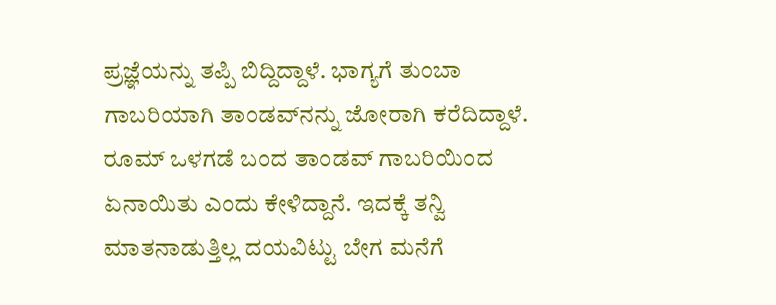ಪ್ರಜ್ಞೆಯನ್ನು ತಪ್ಪಿ ಬಿದ್ದಿದ್ದಾಳೆ. ಭಾಗ್ಯಗೆ ತುಂಬಾ ಗಾಬರಿಯಾಗಿ ತಾಂಡವ್‌ನನ್ನು ಜೋರಾಗಿ ಕರೆದಿದ್ದಾಳೆ. ರೂಮ್ ಒಳಗಡೆ ಬಂದ ತಾಂಡವ್ ಗಾಬರಿಯಿಂದ ಏನಾಯಿತು ಎಂದು ಕೇಳಿದ್ದಾನೆ. ಇದಕ್ಕೆ ತನ್ವಿ ಮಾತನಾಡುತ್ತಿಲ್ಲ ದಯವಿಟ್ಟು ಬೇಗ ಮನೆಗೆ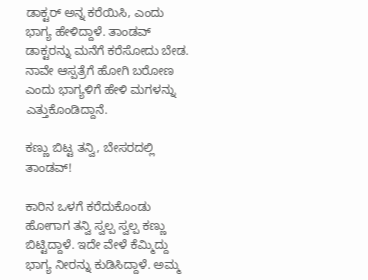ಡಾಕ್ಟರ್ ಅನ್ನ ಕರೆಯಿಸಿ, ಎಂದು ಭಾಗ್ಯ ಹೇಳಿದ್ದಾಳೆ. ತಾಂಡವ್ ಡಾಕ್ಟರನ್ನು ಮನೆಗೆ ಕರೆಸೋದು ಬೇಡ. ನಾವೇ ಆಸ್ಪತ್ರೆಗೆ ಹೋಗಿ ಬರೋಣ ಎಂದು ಭಾಗ್ಯಳಿಗೆ ಹೇಳಿ ಮಗಳನ್ನು ಎತ್ತುಕೊಂಡಿದ್ದಾನೆ.

ಕಣ್ಣು ಬಿಟ್ಟ ತನ್ವಿ, ಬೇಸರದಲ್ಲಿ ತಾಂಡವ್!

ಕಾರಿನ ಒಳಗೆ ಕರೆದುಕೊಂಡು ಹೋಗಾಗ ತನ್ವಿ ಸ್ವಲ್ಪ ಸ್ವಲ್ಪ ಕಣ್ಣು ಬಿಟ್ಟಿದ್ದಾಳೆ. ಇದೇ ವೇಳೆ ಕೆಮ್ಮಿದ್ದು ಭಾಗ್ಯ ನೀರನ್ನು ಕುಡಿಸಿದ್ದಾಳೆ. ಅಮ್ಮ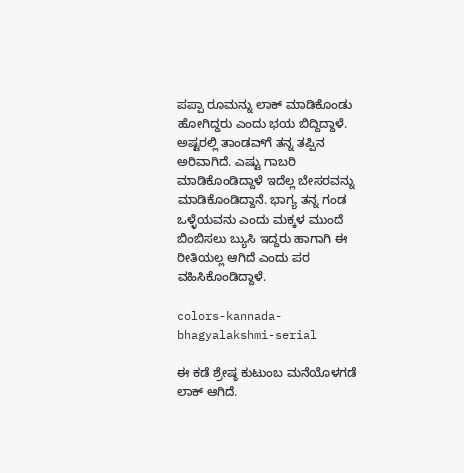ಪಪ್ಪಾ ರೂಮನ್ನು ಲಾಕ್ ಮಾಡಿಕೊಂಡು ಹೋಗಿದ್ದರು ಎಂದು ಭಯ ಬಿದ್ದಿದ್ದಾಳೆ. ಅಷ್ಟರಲ್ಲಿ ತಾಂಡವ್‌ಗೆ ತನ್ನ ತಪ್ಪಿನ ಅರಿವಾಗಿದೆ. ಎಷ್ಟು ಗಾಬರಿ ಮಾಡಿಕೊಂಡಿದ್ದಾಳೆ ಇದೆಲ್ಲ ಬೇಸರವನ್ನು ಮಾಡಿಕೊಂಡಿದ್ದಾನೆ. ಭಾಗ್ಯ ತನ್ನ ಗಂಡ ಒಳ್ಳೆಯವನು ಎಂದು ಮಕ್ಕಳ ಮುಂದೆ ಬಿಂಬಿಸಲು ಬ್ಯುಸಿ ಇದ್ದರು ಹಾಗಾಗಿ ಈ ರೀತಿಯಲ್ಲ ಆಗಿದೆ ಎಂದು ಪರ ವಹಿಸಿಕೊಂಡಿದ್ದಾಳೆ.

colors-kannada-bhagyalakshmi-serial

ಈ ಕಡೆ ಶ್ರೇಷ್ಠ ಕುಟುಂಬ ಮನೆಯೊಳಗಡೆ ಲಾಕ್ ಆಗಿದೆ.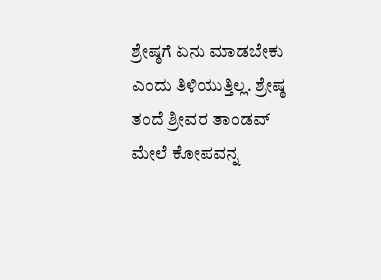ಶ್ರೇಷ್ಠಗೆ ಏನು ಮಾಡಬೇಕು ಎಂದು ತಿಳಿಯುತ್ತಿಲ್ಲ. ಶ್ರೇಷ್ಠ ತಂದೆ ಶ್ರೀವರ ತಾಂಡವ್ ಮೇಲೆ ಕೋಪವನ್ನ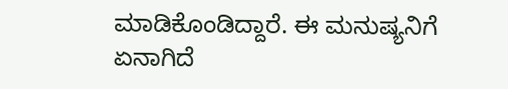ಮಾಡಿಕೊಂಡಿದ್ದಾರೆ. ಈ ಮನುಷ್ಯನಿಗೆ ಏನಾಗಿದೆ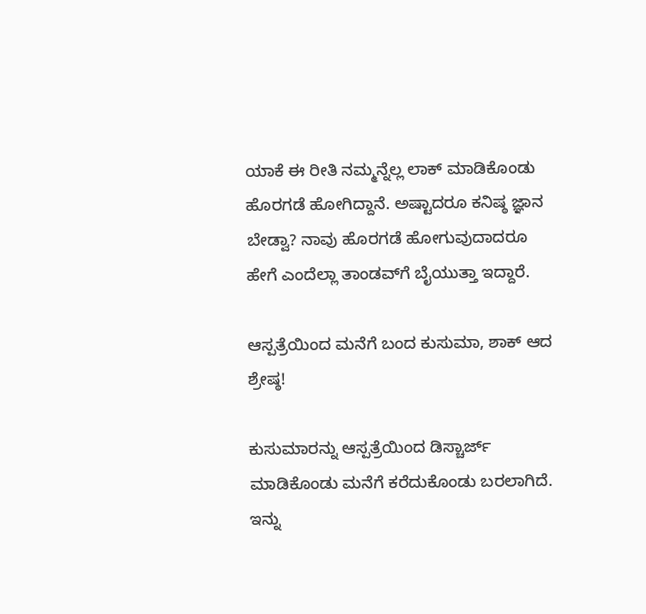ಯಾಕೆ ಈ ರೀತಿ ನಮ್ಮನ್ನೆಲ್ಲ ಲಾಕ್ ಮಾಡಿಕೊಂಡು ಹೊರಗಡೆ ಹೋಗಿದ್ದಾನೆ. ಅಷ್ಟಾದರೂ ಕನಿಷ್ಠ ಜ್ಞಾನ ಬೇಡ್ವಾ? ನಾವು ಹೊರಗಡೆ ಹೋಗುವುದಾದರೂ ಹೇಗೆ ಎಂದೆಲ್ಲಾ ತಾಂಡವ್‌ಗೆ ಬೈಯುತ್ತಾ ಇದ್ದಾರೆ.

ಆಸ್ಪತ್ರೆಯಿಂದ ಮನೆಗೆ ಬಂದ ಕುಸುಮಾ, ಶಾಕ್ ಆದ ಶ್ರೇಷ್ಠ!

ಕುಸುಮಾರನ್ನು ಆಸ್ಪತ್ರೆಯಿಂದ ಡಿಸ್ಚಾರ್ಜ್ ಮಾಡಿಕೊಂಡು ಮನೆಗೆ ಕರೆದುಕೊಂಡು ಬರಲಾಗಿದೆ. ಇನ್ನು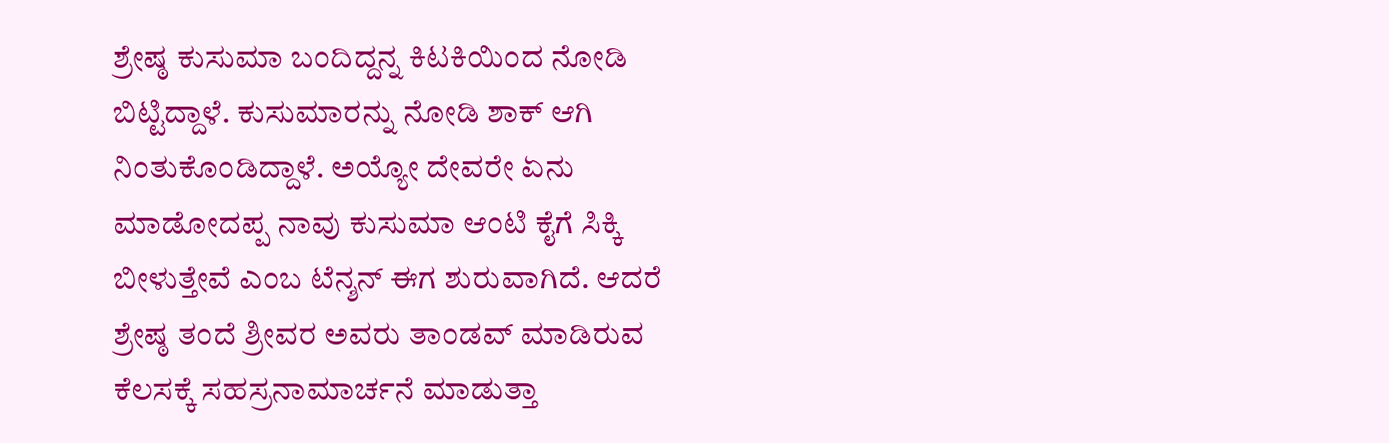ಶ್ರೇಷ್ಠ ಕುಸುಮಾ ಬಂದಿದ್ದನ್ನ ಕಿಟಕಿಯಿಂದ ನೋಡಿ ಬಿಟ್ಟಿದ್ದಾಳೆ. ಕುಸುಮಾರನ್ನು ನೋಡಿ ಶಾಕ್ ಆಗಿ ನಿಂತುಕೊಂಡಿದ್ದಾಳೆ. ಅಯ್ಯೋ ದೇವರೇ ಏನು ಮಾಡೋದಪ್ಪ ನಾವು ಕುಸುಮಾ ಆಂಟಿ ಕೈಗೆ ಸಿಕ್ಕಿ ಬೀಳುತ್ತೇವೆ ಎಂಬ ಟೆನ್ಶನ್ ಈಗ ಶುರುವಾಗಿದೆ. ಆದರೆ ಶ್ರೇಷ್ಠ ತಂದೆ ಶ್ರೀವರ ಅವರು ತಾಂಡವ್ ಮಾಡಿರುವ ಕೆಲಸಕ್ಕೆ ಸಹಸ್ರನಾಮಾರ್ಚನೆ ಮಾಡುತ್ತಾ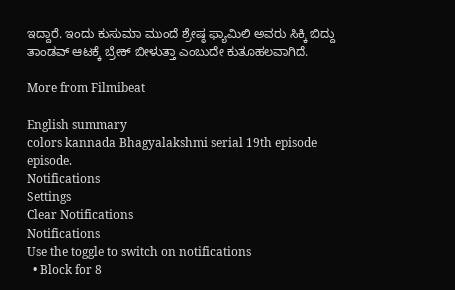ಇದ್ದಾರೆ. ಇಂದು ಕುಸುಮಾ ಮುಂದೆ ಶ್ರೇಷ್ಠ ಫ್ಯಾಮಿಲಿ ಅವರು ಸಿಕ್ಕಿ ಬಿದ್ದು ತಾಂಡವ್ ಆಟಕ್ಕೆ ಬ್ರೇಕ್ ಬೀಳುತ್ತಾ ಎಂಬುದೇ ಕುತೂಹಲವಾಗಿದೆ.

More from Filmibeat

English summary
colors kannada Bhagyalakshmi serial 19th episode episode.
Notifications
Settings
Clear Notifications
Notifications
Use the toggle to switch on notifications
  • Block for 8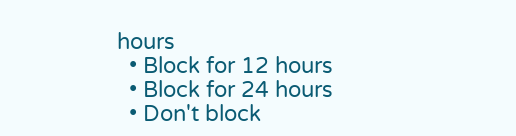hours
  • Block for 12 hours
  • Block for 24 hours
  • Don't block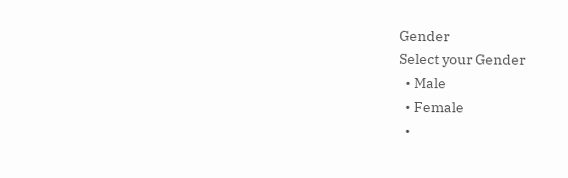Gender
Select your Gender
  • Male
  • Female
  •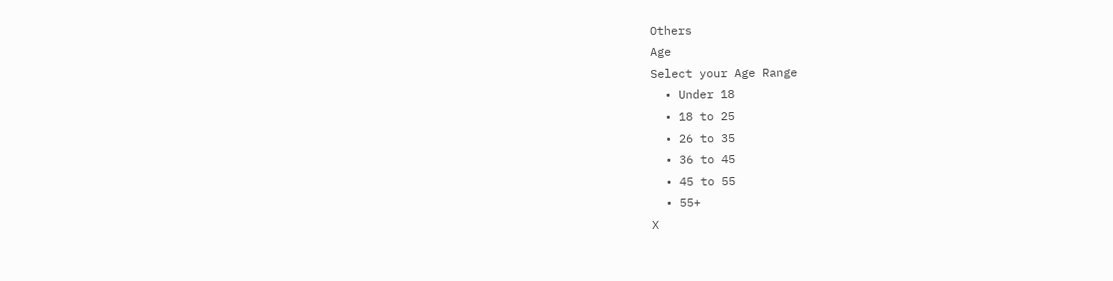Others
Age
Select your Age Range
  • Under 18
  • 18 to 25
  • 26 to 35
  • 36 to 45
  • 45 to 55
  • 55+
X